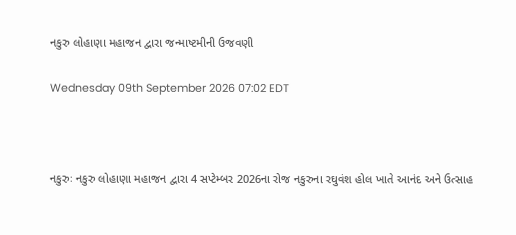નકુરુ લોહાણા મહાજન દ્વારા જન્માષ્ટમીની ઉજવણી

Wednesday 09th September 2026 07:02 EDT



નકુરુઃ નકુરુ લોહાણા મહાજન દ્વારા 4 સપ્ટેમ્બર 2026ના રોજ નકુરુના રઘુવંશ હોલ ખાતે આનંદ અને ઉત્સાહ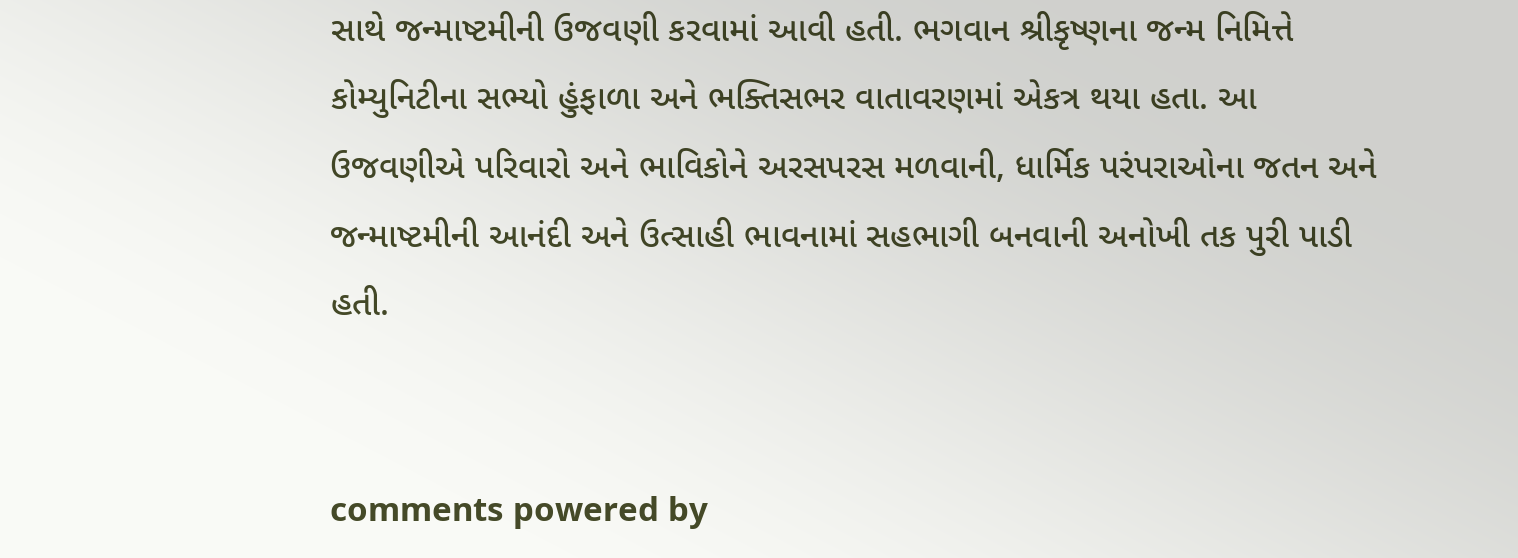સાથે જન્માષ્ટમીની ઉજવણી કરવામાં આવી હતી. ભગવાન શ્રીકૃષ્ણના જન્મ નિમિત્તે કોમ્યુનિટીના સભ્યો હુંફાળા અને ભક્તિસભર વાતાવરણમાં એકત્ર થયા હતા. આ ઉજવણીએ પરિવારો અને ભાવિકોને અરસપરસ મળવાની, ધાર્મિક પરંપરાઓના જતન અને જન્માષ્ટમીની આનંદી અને ઉત્સાહી ભાવનામાં સહભાગી બનવાની અનોખી તક પુરી પાડી હતી.


comments powered by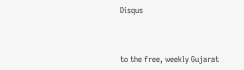Disqus



to the free, weekly Gujarat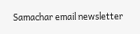Samachar email newsletter